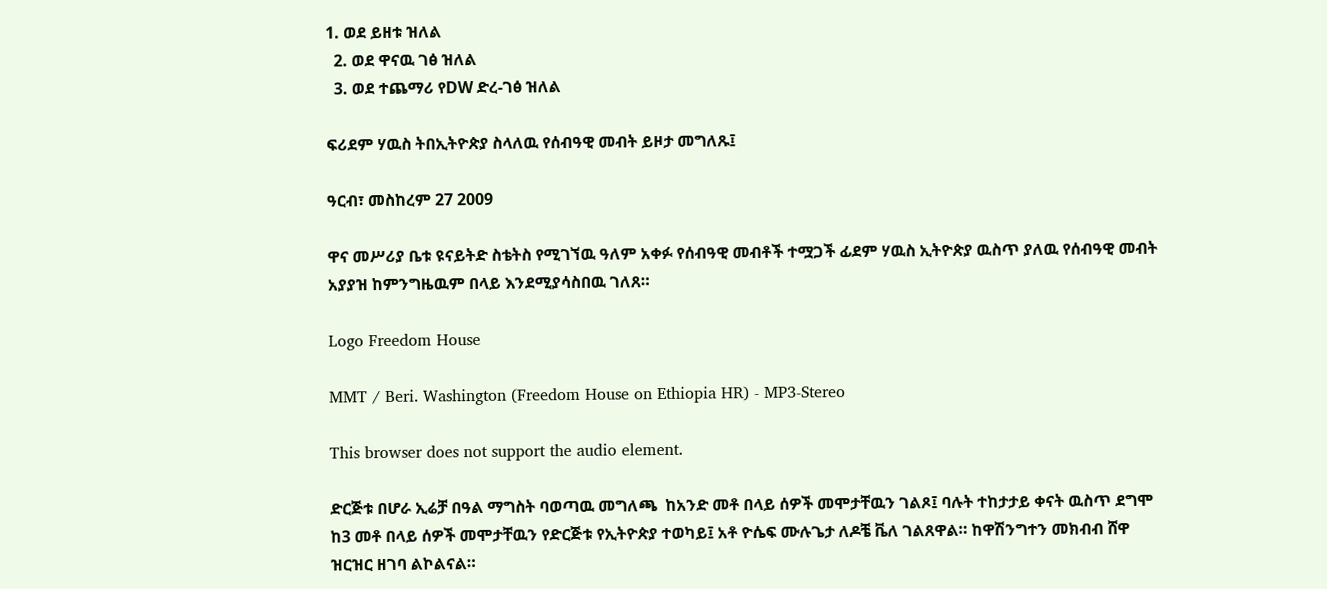1. ወደ ይዘቱ ዝለል
  2. ወደ ዋናዉ ገፅ ዝለል
  3. ወደ ተጨማሪ የDW ድረ-ገፅ ዝለል

ፍሪደም ሃዉስ ትበኢትዮጵያ ስላለዉ የሰብዓዊ መብት ይዞታ መግለጹ፤

ዓርብ፣ መስከረም 27 2009

ዋና መሥሪያ ቤቱ ዩናይትድ ስቴትስ የሚገኘዉ ዓለም አቀፉ የሰብዓዊ መብቶች ተሟጋች ፊደም ሃዉስ ኢትዮጵያ ዉስጥ ያለዉ የሰብዓዊ መብት አያያዝ ከምንግዜዉም በላይ እንደሚያሳስበዉ ገለጸ።

Logo Freedom House

MMT / Beri. Washington (Freedom House on Ethiopia HR) - MP3-Stereo

This browser does not support the audio element.

ድርጅቱ በሆራ ኢሬቻ በዓል ማግስት ባወጣዉ መግለጫ  ከአንድ መቶ በላይ ሰዎች መሞታቸዉን ገልጾ፤ ባሉት ተከታታይ ቀናት ዉስጥ ደግሞ ከ3 መቶ በላይ ሰዎች መሞታቸዉን የድርጅቱ የኢትዮጵያ ተወካይ፤ አቶ ዮሴፍ ሙሉጌታ ለዶቼ ቬለ ገልጸዋል። ከዋሽንግተን መክብብ ሸዋ ዝርዝር ዘገባ ልኮልናል።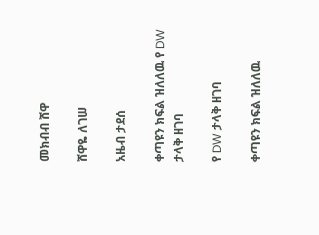መክብብ ሸዋ

ሸዋዬ ለገሠ

አዜብ ታደሰ

ቀጣዩን ክፍል ዝለለዉ የ DW ታላቅ ዘገባ

የ DW ታላቅ ዘገባ

ቀጣዩን ክፍል ዝለለዉ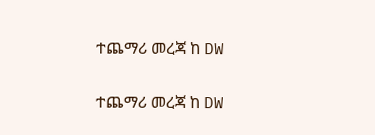ተጨማሪ መረጃ ከ DW

ተጨማሪ መረጃ ከ DW